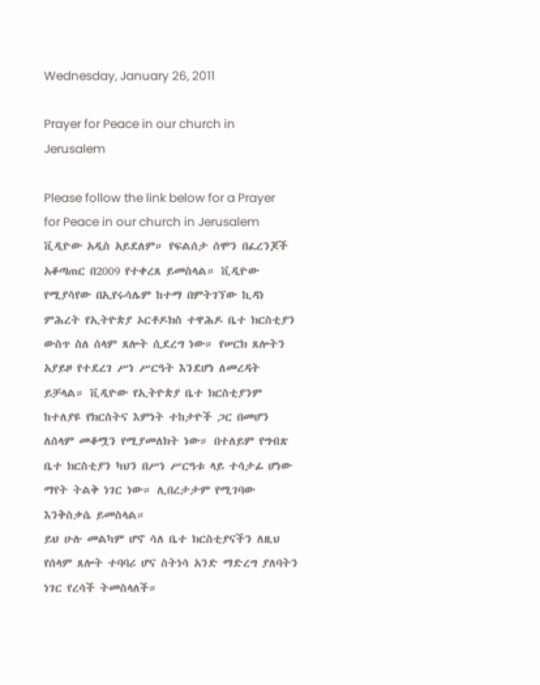Wednesday, January 26, 2011

Prayer for Peace in our church in Jerusalem

Please follow the link below for a Prayer for Peace in our church in Jerusalem
ቪዲዮው አዲስ አይደለም። የፍልሰታ ሰሞን በፈረንጆች አቆጣጠር በ2009 የተቀረጸ ይመስላል። ቪዲዮው የሚያሳየው በኢየሩሳሌም ከተማ በምትገኘው ኪዳነ ምሕረት የኢትዮጵያ ኦርቶዶክስ ተዋሕዶ ቤተ ክርስቲያን ውስጥ ስለ ሰላም ጸሎት ሲደረግ ነው። የሠርክ ጸሎትን አያይዞ የተደረገ ሥነ ሥርዓት እንደሆነ ለመረዳት ይቻላል። ቪዲዮው የኢትዮጵያ ቤተ ክርስቲያንም ከተለያዩ የክርስትና እምነት ተከታዮች ጋር በመሆን ለሰላም መቆሟን የሚያመለክት ነው። በተለይም የግብጽ ቤተ ክርስቲያን ካህን በሥነ ሥርዓቱ ላይ ተሳታፊ ሆነው ማየት ትልቅ ነገር ነው። ሊበረታታም የሚገባው እንቅስቃሴ ይመስላል።
ይህ ሁሉ መልካም ሆኖ ሳለ ቤተ ክርስቲያናችን ለዚህ የሰላም ጸሎት ተባባሪ ሆና ስትነሳ አንድ ማድረግ ያለባትን ነገር የረሳች ትመስላለች።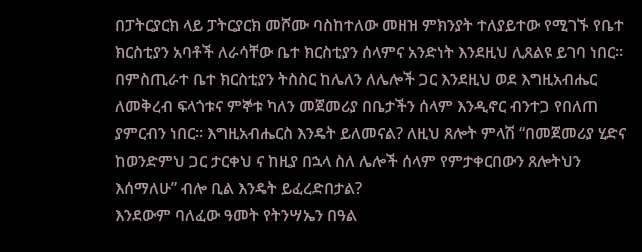በፓትርያርክ ላይ ፓትርያርክ መሾሙ ባስከተለው መዘዝ ምክንያት ተለያይተው የሚገኙ የቤተ ክርስቲያን አባቶች ለራሳቸው ቤተ ክርስቲያን ሰላምና አንድነት እንደዚህ ሊጸልዩ ይገባ ነበር። በምስጢራተ ቤተ ክርስቲያን ትስስር ከሌለን ለሌሎች ጋር እንደዚህ ወደ እግዚአብሔር ለመቅረብ ፍላጎቱና ምኞቱ ካለን መጀመሪያ በቤታችን ሰላም እንዲኖር ብንተጋ የበለጠ ያምርብን ነበር። እግዚአብሔርስ እንዴት ይለመናል? ለዚህ ጸሎት ምላሽ “በመጀመሪያ ሂድና ከወንድምህ ጋር ታርቀህ ና ከዚያ በኋላ ስለ ሌሎች ሰላም የምታቀርበውን ጸሎትህን እሰማለሁ” ብሎ ቢል እንዴት ይፈረድበታል?
እንደውም ባለፈው ዓመት የትንሣኤን በዓል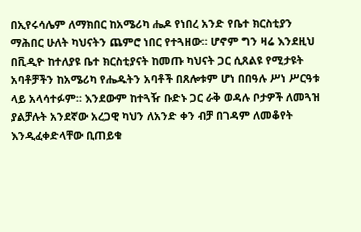በኢየሩሳሌም ለማክበር ከአሜሪካ ሔዶ የነበረ አንድ የቤተ ክርስቲያን ማሕበር ሁለት ካህናትን ጨምሮ ነበር የተጓዘው። ሆኖም ግን ዛሬ እንደዚህ በቪዲዮ ከተለያዩ ቤተ ክርስቲያናት ከመጡ ካህናት ጋር ሲጸልዩ የሚታዩት አባቶቻችን ከአሜሪካ የሔዱትን አባቶች በጸሎቱም ሆነ በበዓሉ ሥነ ሥርዓቱ ላይ አላሳተፉም። እንደውም ከተጓዥ ቡድኑ ጋር ራቅ ወዳሉ ቦታዎች ለመጓዝ ያልቻሉት አንደኛው አረጋዊ ካህን ለአንድ ቀን ብቻ በገዳም ለመቆየት እንዲፈቀድላቸው ቢጠይቁ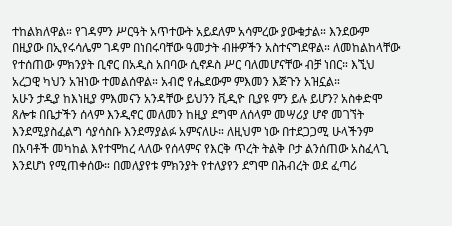ተከልክለዋል። የገዳምን ሥርዓት አጥተውት አይደለም አሳምረው ያውቁታል። እንደውም በዚያው በኢየሩሳሌም ገዳም በነበሩባቸው ዓመታት ብዙዎችን አስተናግደዋል። ለመከልከላቸው የተሰጠው ምክንያት ቢኖር በአዲስ አበባው ሲኖዶስ ሥር ባለመሆናቸው ብቻ ነበር። እኚህ አረጋዊ ካህን አዝነው ተመልሰዋል። አብሮ የሔደውም ምእመን እጅጉን አዝኗል።
አሁን ታዲያ ከእነዚያ ምእመናን አንዳቸው ይህንን ቪዲዮ ቢያዩ ምን ይሉ ይሆን? አስቀድሞ ጸሎቱ በቤታችን ሰላም እንዲኖር መለመን ከዚያ ደግሞ ለሰላም መሣሪያ ሆኖ መገኘት እንደሚያስፈልግ ሳያሳስቡ እንደማያልፉ አምናለሁ። ለዚህም ነው በተደጋጋሚ ሁላችንም በአባቶች መካከል እየተሞከረ ላለው የሰላምና የእርቅ ጥረት ትልቅ ቦታ ልንሰጠው አስፈላጊ እንደሆነ የሚጠቀሰው። በመለያየቱ ምክንያት የተለያየን ደግሞ በሕብረት ወደ ፈጣሪ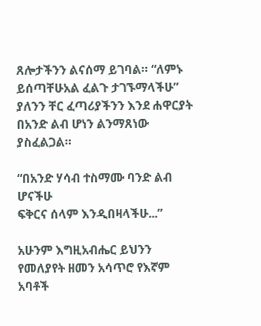ጸሎታችንን ልናሰማ ይገባል። “ለምኑ ይሰጣቸሁአል ፈልጉ ታገኙማላችሁ” ያለንን ቸር ፈጣሪያችንን እንደ ሐዋርያት በአንድ ልብ ሆነን ልንማጸነው ያስፈልጋል።

“በአንድ ሃሳብ ተስማሙ ባንድ ልብ ሆናችሁ
ፍቅርና ሰላም እንዲበዛላችሁ...”

አሁንም እግዚአብሔር ይህንን የመለያየት ዘመን አሳጥሮ የእኛም አባቶች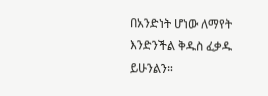በአንድነት ሆነው ለማየት እንድንችል ቅዱስ ፈቃዱ ይሁንልን።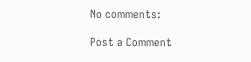No comments:

Post a Comment